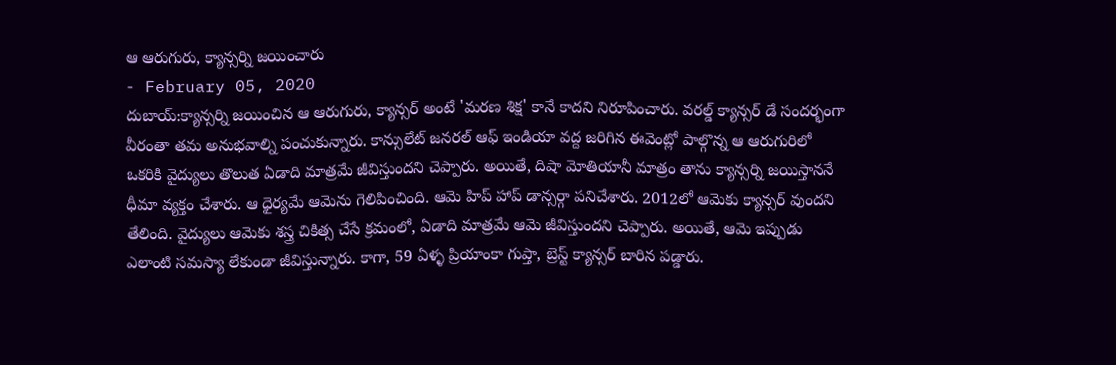ఆ ఆరుగురు, క్యాన్సర్ని జయించారు
- February 05, 2020
దుబాయ్:క్యాన్సర్ని జయించిన ఆ ఆరుగురు, క్యాన్సర్ అంటే 'మరణ శిక్ష' కానే కాదని నిరూపించారు. వరల్డ్ క్యాన్సర్ డే సందర్భంగా వీరంతా తమ అనుభవాల్ని పంచుకున్నారు. కాన్సులేట్ జనరల్ ఆఫ్ ఇండియా వద్ద జరిగిన ఈవెంట్లో పాల్గొన్న ఆ ఆరుగురిలో ఒకరికి వైద్యులు తొలుత ఏడాది మాత్రమే జీవిస్తుందని చెప్పారు. అయితే, దిషా మోతియానీ మాత్రం తాను క్యాన్సర్ని జయిస్తాననే ధీమా వ్యక్తం చేశారు. ఆ ధైర్యమే ఆమెను గెలిపించింది. ఆమె హిప్ హాప్ డాన్సర్గా పనిచేశారు. 2012లో ఆమెకు క్యాన్సర్ వుందని తేలింది. వైద్యులు ఆమెకు శస్త్ర చికిత్స చేసే క్రమంలో, ఏడాది మాత్రమే ఆమె జీవిస్తుందని చెప్పారు. అయితే, ఆమె ఇప్పుడు ఎలాంటి సమస్యా లేకుండా జీవిస్తున్నారు. కాగా, 59 ఏళ్ళ ప్రియాంకా గుప్తా, బ్రెస్ట్ క్యాన్సర్ బారిన పడ్డారు.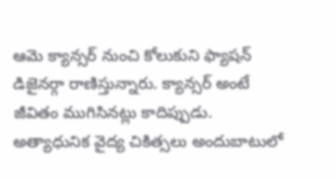ఆమె క్యాన్సర్ నుంచి కోలుకుని ఫ్యాషన్ డిజైనర్గా రాణిస్తున్నారు. క్యాన్సర్ అంటే జీవితం ముగిసినట్లు కాదిప్పుడు. అత్యాధునిక వైద్య చికిత్సలు అందుబాటులో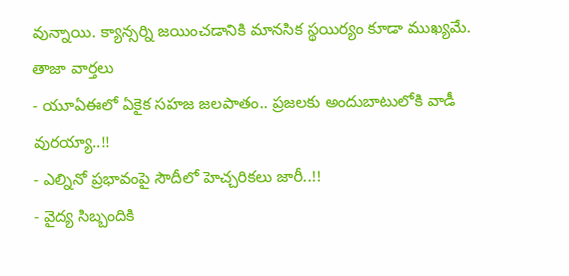వున్నాయి. క్యాన్సర్ని జయించడానికి మానసిక స్థయిర్యం కూడా ముఖ్యమే.
తాజా వార్తలు
- యూఏఈలో ఏకైక సహజ జలపాతం.. ప్రజలకు అందుబాటులోకి వాడీ వురయ్యా..!!
- ఎల్నినో ప్రభావంపై సౌదీలో హెచ్చరికలు జారీ..!!
- వైద్య సిబ్బందికి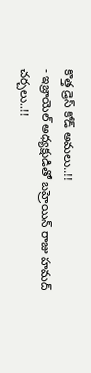కొత్త డ్రెస్ కోడ్ అమలు..!!
- ఇజ్రాయెల్ అధ్యక్షుడితో బహ్రెయిన్ రాజు హమద్ చర్చలు..!!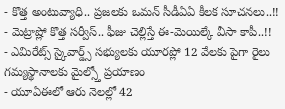- కొత్త అంటువ్యాధి.. ప్రజలకు ఒమన్ సీడీఏఏ కీలక సూచనలు..!!
- మెట్రాష్లో కొత్త సర్వీస్.. ఫీజు చెల్లిస్తే ఈ-మెయిల్కే వీసా కాపీ..!!
- ఎమిరేట్స్ స్కైవార్డ్స్ సభ్యులకు యూరప్లో 12 వేలకు పైగా రైలు గమ్యస్థానాలకు మైల్స్తో ప్రయాణం
- యూఏఈలో ఆరు నెలల్లో 42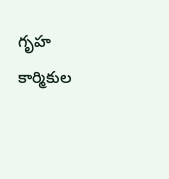గృహ కార్మికుల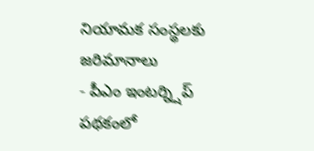నియామక సంస్థలకు జరిమానాలు
- పీఎం ఇంటర్న్షిప్ పథకంలో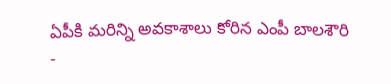ఏపీకి మరిన్ని అవకాశాలు కోరిన ఎంపీ బాలశౌరి
-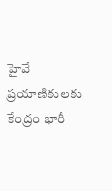హైవే ప్రయాణికులకు కేంద్రం భారీ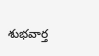శుభవార్త